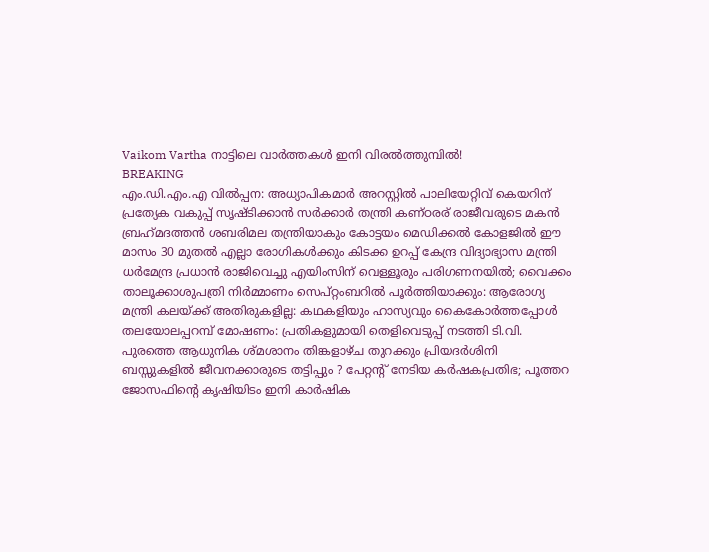Vaikom Vartha നാട്ടിലെ വാർത്തകൾ ഇനി വിരൽത്തുമ്പിൽ!
BREAKING
എം.ഡി.എം.എ വിൽപ്പന: അധ്യാപികമാർ അറസ്റ്റിൽ പാലിയേറ്റിവ് കെയറിന് പ്രത്യേക വകുപ്പ് സൃഷ്ടിക്കാൻ സർക്കാർ തന്ത്രി കണ്ഠരര് രാജീവരുടെ മകൻ ബ്രഹ്‌മദത്തൻ ശബരിമല തന്ത്രിയാകും കോട്ടയം മെഡിക്കല്‍ കോളജിൽ ഈ മാസം 30 മുതൽ എല്ലാ രോഗികൾക്കും കിടക്ക ഉറപ്പ് കേന്ദ്ര വിദ്യാഭ്യാസ മന്ത്രി ധർമേന്ദ്ര പ്രധാൻ രാജിവെച്ചു എയിംസിന് വെള്ളൂരും പരിഗണനയിൽ; വൈക്കം താലൂക്കാശുപത്രി നിർമ്മാണം സെപ്റ്റംബറിൽ പൂർത്തിയാക്കും: ആരോഗ്യ മന്ത്രി കലയ്ക്ക് അതിരുകളില്ല: കഥകളിയും ഹാസ്യവും കൈകോർത്തപ്പോൾ തലയോലപ്പറമ്പ് മോഷണം: പ്രതികളുമായി തെളിവെടുപ്പ് നടത്തി ടി.വി. പുരത്തെ ആധുനിക ശ്മശാനം തിങ്കളാഴ്ച തുറക്കും പ്രിയദർശിനി ബസ്സുകളിൽ ജീവനക്കാരുടെ തട്ടിപ്പും ? പേറ്റന്റ് നേടിയ കർഷകപ്രതിഭ; പൂത്തറ ജോസഫിന്റെ കൃഷിയിടം ഇനി കാർഷിക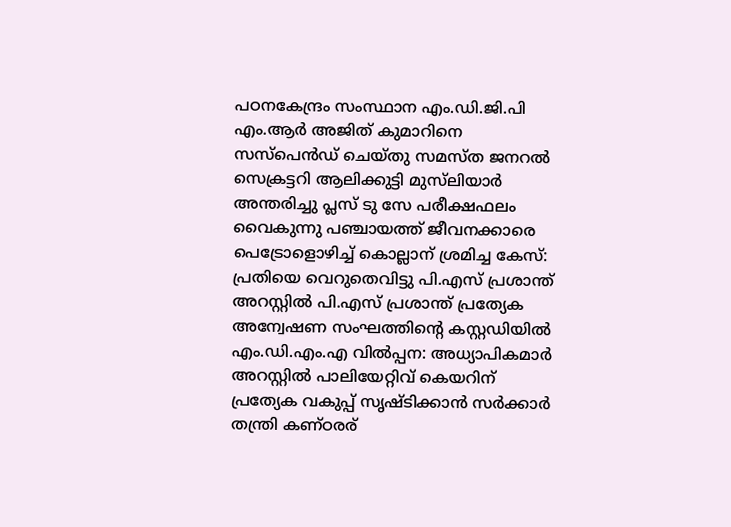പഠനകേന്ദ്രം സംസ്ഥാന എം.ഡി.ജി.പി എം.ആർ അജിത് കുമാറിനെ സസ്പെൻഡ് ചെയ്തു സമസ്ത ജനറൽ സെക്രട്ടറി ആലിക്കുട്ടി മുസ്‌ലിയാർ അന്തരിച്ചു പ്ലസ് ടു സേ പരീക്ഷഫലം വൈകുന്നു പഞ്ചായത്ത് ജീവനക്കാരെ പെട്രോളൊഴിച്ച് കൊല്ലാന് ശ്രമിച്ച കേസ്: പ്രതിയെ വെറുതെവിട്ടു പി.എസ് പ്രശാന്ത് അറസ്റ്റിൽ പി.എസ് പ്രശാന്ത് പ്രത്യേക അന്വേഷണ സംഘത്തിൻ്റെ കസ്റ്റഡിയിൽ എം.ഡി.എം.എ വിൽപ്പന: അധ്യാപികമാർ അറസ്റ്റിൽ പാലിയേറ്റിവ് കെയറിന് പ്രത്യേക വകുപ്പ് സൃഷ്ടിക്കാൻ സർക്കാർ തന്ത്രി കണ്ഠരര്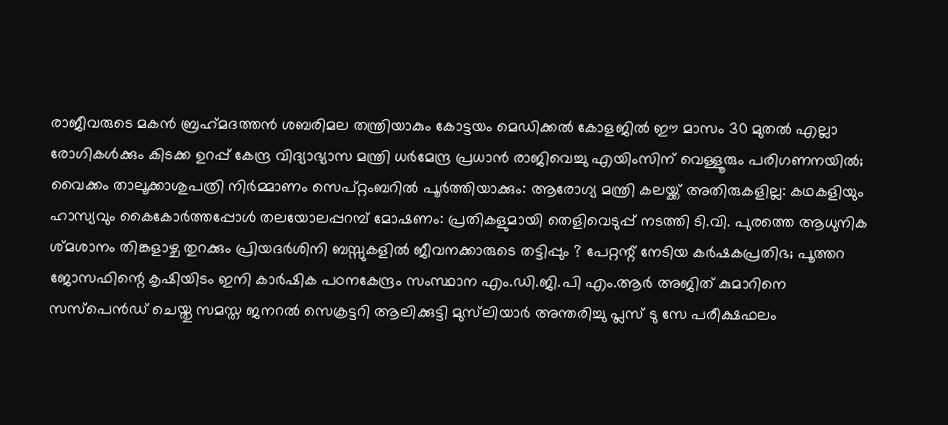രാജീവരുടെ മകൻ ബ്രഹ്‌മദത്തൻ ശബരിമല തന്ത്രിയാകും കോട്ടയം മെഡിക്കല്‍ കോളജിൽ ഈ മാസം 30 മുതൽ എല്ലാ രോഗികൾക്കും കിടക്ക ഉറപ്പ് കേന്ദ്ര വിദ്യാഭ്യാസ മന്ത്രി ധർമേന്ദ്ര പ്രധാൻ രാജിവെച്ചു എയിംസിന് വെള്ളൂരും പരിഗണനയിൽ; വൈക്കം താലൂക്കാശുപത്രി നിർമ്മാണം സെപ്റ്റംബറിൽ പൂർത്തിയാക്കും: ആരോഗ്യ മന്ത്രി കലയ്ക്ക് അതിരുകളില്ല: കഥകളിയും ഹാസ്യവും കൈകോർത്തപ്പോൾ തലയോലപ്പറമ്പ് മോഷണം: പ്രതികളുമായി തെളിവെടുപ്പ് നടത്തി ടി.വി. പുരത്തെ ആധുനിക ശ്മശാനം തിങ്കളാഴ്ച തുറക്കും പ്രിയദർശിനി ബസ്സുകളിൽ ജീവനക്കാരുടെ തട്ടിപ്പും ? പേറ്റന്റ് നേടിയ കർഷകപ്രതിഭ; പൂത്തറ ജോസഫിന്റെ കൃഷിയിടം ഇനി കാർഷിക പഠനകേന്ദ്രം സംസ്ഥാന എം.ഡി.ജി.പി എം.ആർ അജിത് കുമാറിനെ സസ്പെൻഡ് ചെയ്തു സമസ്ത ജനറൽ സെക്രട്ടറി ആലിക്കുട്ടി മുസ്‌ലിയാർ അന്തരിച്ചു പ്ലസ് ടു സേ പരീക്ഷഫലം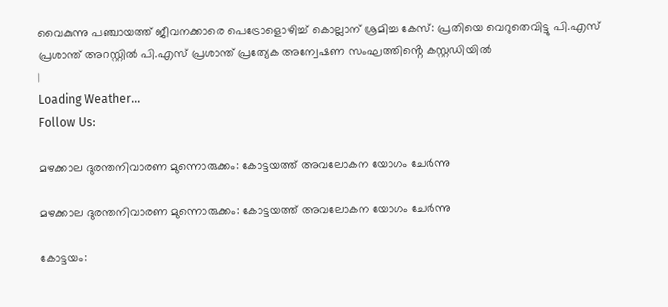വൈകുന്നു പഞ്ചായത്ത് ജീവനക്കാരെ പെട്രോളൊഴിച്ച് കൊല്ലാന് ശ്രമിച്ച കേസ്: പ്രതിയെ വെറുതെവിട്ടു പി.എസ് പ്രശാന്ത് അറസ്റ്റിൽ പി.എസ് പ്രശാന്ത് പ്രത്യേക അന്വേഷണ സംഘത്തിൻ്റെ കസ്റ്റഡിയിൽ
|
Loading Weather...
Follow Us:

മഴക്കാല ദുരന്തനിവാരണ മുന്നൊരുക്കം: കോട്ടയത്ത് അവലോകന യോഗം ചേർന്നു

മഴക്കാല ദുരന്തനിവാരണ മുന്നൊരുക്കം: കോട്ടയത്ത് അവലോകന യോഗം ചേർന്നു

കോട്ടയം: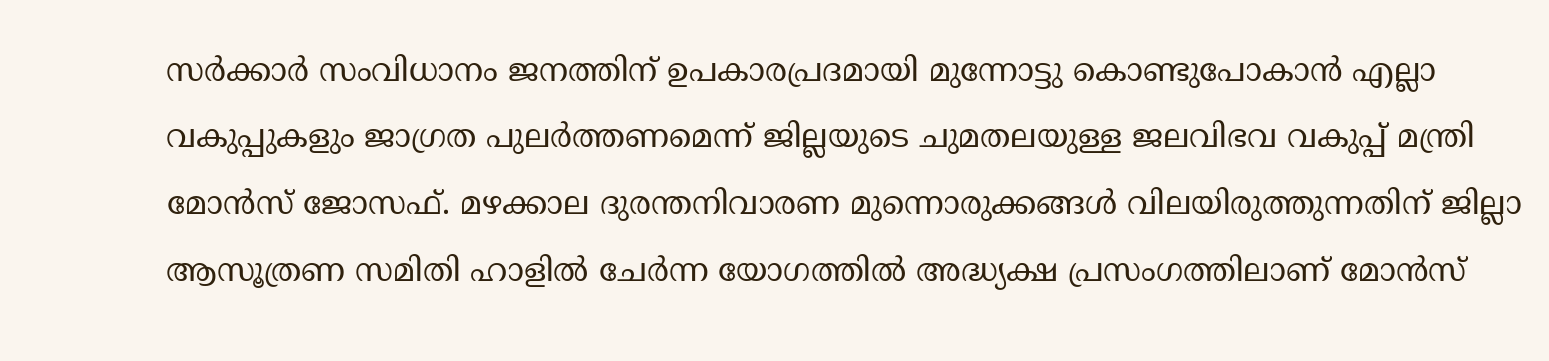സര്‍ക്കാര്‍ സംവിധാനം ജനത്തിന് ഉപകാരപ്രദമായി മുന്നോട്ടു കൊണ്ടുപോകാന്‍ എല്ലാ വകുപ്പുകളും ജാഗ്രത പുലര്‍ത്തണമെന്ന് ജില്ലയുടെ ചുമതലയുള്ള ജലവിഭവ വകുപ്പ് മന്ത്രി മോന്‍സ് ജോസഫ്. മഴക്കാല ദുരന്തനിവാരണ മുന്നൊരുക്കങ്ങള്‍ വിലയിരുത്തുന്നതിന് ജില്ലാ ആസൂത്രണ സമിതി ഹാളില്‍ ചേര്‍ന്ന യോഗത്തില്‍ അദ്ധ്യക്ഷ പ്രസംഗത്തിലാണ് മോൻസ്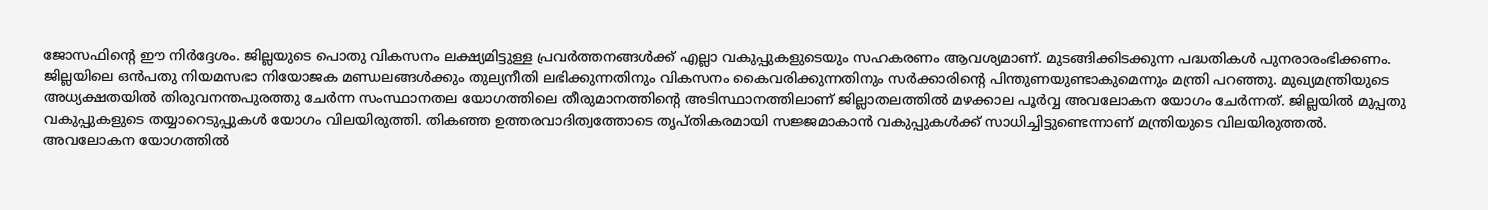ജോസഫിൻ്റെ ഈ നിർദ്ദേശം. ജില്ലയുടെ പൊതു വികസനം ലക്ഷ്യമിട്ടുള്ള പ്രവര്‍ത്തനങ്ങള്‍ക്ക് എല്ലാ വകുപ്പുകളുടെയും സഹകരണം ആവശ്യമാണ്. മുടങ്ങിക്കിടക്കുന്ന പദ്ധതികള്‍ പുനരാരംഭിക്കണം. ജില്ലയിലെ ഒന്‍പതു നിയമസഭാ നിയോജക മണ്ഡലങ്ങള്‍ക്കും തുല്യനീതി ലഭിക്കുന്നതിനും വികസനം കൈവരിക്കുന്നതിനും സര്‍ക്കാരിന്റെ പിന്തുണയുണ്ടാകുമെന്നും മന്ത്രി പറഞ്ഞു. മുഖ്യമന്ത്രിയുടെ അധ്യക്ഷതയില്‍ തിരുവനന്തപുരത്തു ചേര്‍ന്ന സംസ്ഥാനതല യോഗത്തിലെ തീരുമാനത്തിന്റെ അടിസ്ഥാനത്തിലാണ് ജില്ലാതലത്തില്‍ മഴക്കാല പൂര്‍വ്വ അവലോകന യോഗം ചേര്‍ന്നത്. ജില്ലയില്‍ മുപ്പതു വകുപ്പുകളുടെ തയ്യാറെടുപ്പുകള്‍ യോഗം വിലയിരുത്തി. തികഞ്ഞ ഉത്തരവാദിത്വത്തോടെ തൃപ്തികരമായി സജ്ജമാകാന്‍ വകുപ്പുകള്‍ക്ക് സാധിച്ചിട്ടുണ്ടെന്നാണ് മന്ത്രിയുടെ വിലയിരുത്തൽ.
അവലോകന യോഗത്തില്‍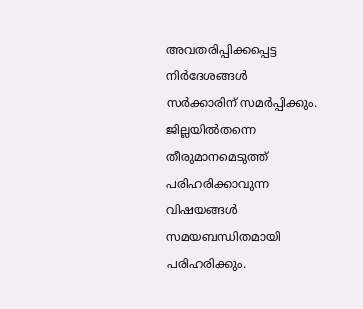അവതരിപ്പിക്കപ്പെട്ട നിര്‍ദേശങ്ങള്‍ സര്‍ക്കാരിന് സമര്‍പ്പിക്കും. ജില്ലയില്‍തന്നെ തീരുമാനമെടുത്ത് പരിഹരിക്കാവുന്ന വിഷയങ്ങള്‍ സമയബന്ധിതമായി പരിഹരിക്കും.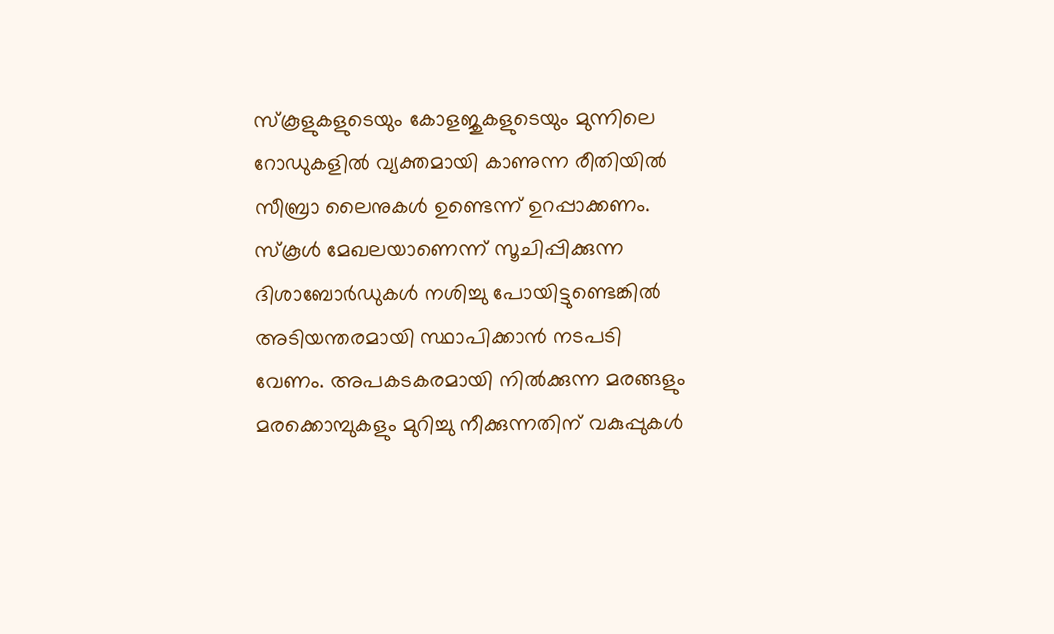സ്‌കൂളുകളുടെയും കോളജുകളുടെയും മുന്നിലെ റോഡുകളില്‍ വ്യക്തമായി കാണുന്ന രീതിയില്‍ സീബ്രാ ലൈനുകള്‍ ഉണ്ടെന്ന് ഉറപ്പാക്കണം. സ്‌കൂള്‍ മേഖലയാണെന്ന് സൂചിപ്പിക്കുന്ന ദിശാബോര്‍ഡുകള്‍ നശിച്ചു പോയിട്ടുണ്ടെങ്കില്‍ അടിയന്തരമായി സ്ഥാപിക്കാന്‍ നടപടി വേണം. അപകടകരമായി നില്‍ക്കുന്ന മരങ്ങളും മരക്കൊമ്പുകളും മുറിച്ചു നീക്കുന്നതിന് വകുപ്പുകള്‍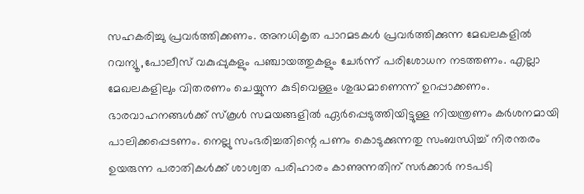സഹകരിച്ചു പ്രവര്‍ത്തിക്കണം. അനധികൃത പാറമടകൾ പ്രവര്‍ത്തിക്കുന്ന മേഖലകളില്‍ റവന്യൂ,പോലീസ് വകുപ്പുകളും പഞ്ചായത്തുകളും ചേര്‍ന്ന് പരിശോധന നടത്തണം. എല്ലാ മേഖലകളിലും വിതരണം ചെയ്യുന്ന കുടിവെള്ളം ശുദ്ധമാണെന്ന് ഉറപ്പാക്കണം. ഭാരവാഹനങ്ങള്‍ക്ക് സ്‌കൂള്‍ സമയങ്ങളില്‍ ഏര്‍പ്പെടുത്തിയിട്ടുള്ള നിയന്ത്രണം കര്‍ശനമായി പാലിക്കപ്പെടണം. നെല്ലു സംഭരിച്ചതിന്റെ പണം കൊടുക്കുന്നതു സംബന്ധിച്ച് നിരന്തരം ഉയരുന്ന പരാതികള്‍ക്ക് ശാശ്വത പരിഹാരം കാണുന്നതിന് സര്‍ക്കാര്‍ നടപടി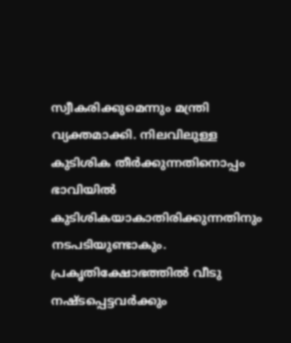സ്വീകരിക്കുമെന്നും മന്ത്രി വ്യക്തമാക്കി. നിലവിലുള്ള കുടിശിക തീര്‍ക്കുന്നതിനൊപ്പം ഭാവിയില്‍ കുടിശികയാകാതിരിക്കുന്നതിനും നടപടിയുണ്ടാകും. പ്രകൃതിക്ഷോഭത്തില്‍ വീടു നഷ്ടപ്പെട്ടവര്‍ക്കും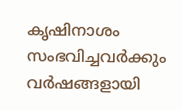കൃഷിനാശം സംഭവിച്ചവര്‍ക്കും വര്‍ഷങ്ങളായി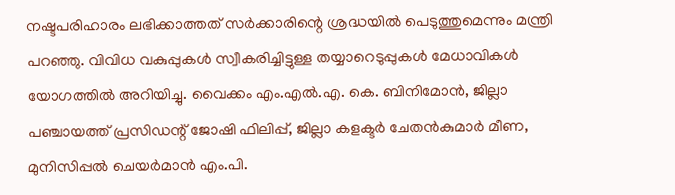നഷ്ടപരിഹാരം ലഭിക്കാത്തത് സര്‍ക്കാരിന്റെ ശ്രദ്ധയില്‍ പെടുത്തുമെന്നും മന്ത്രി പറഞ്ഞു. വിവിധ വകുപ്പുകള്‍ സ്വീകരിച്ചിട്ടുള്ള തയ്യാറെടുപ്പുകള്‍ മേധാവികള്‍ യോഗത്തില്‍ അറിയിച്ചു. വൈക്കം എം.എൽ.എ. കെ. ബിനിമോൻ, ജില്ലാ പഞ്ചായത്ത് പ്രസിഡന്റ് ജോഷി ഫിലിപ്പ്, ജില്ലാ കളക്ടര്‍ ചേതന്‍കുമാര്‍ മീണ, മുനിസിപ്പല്‍ ചെയര്‍മാന്‍ എം.പി.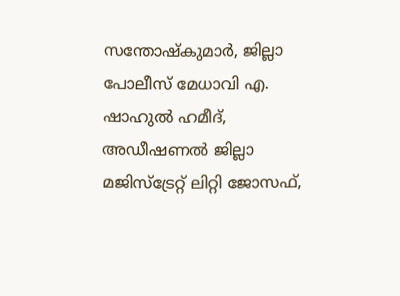സന്തോഷ്‌കുമാര്‍, ജില്ലാ പോലീസ് മേധാവി എ. ഷാഹുല്‍ ഹമീദ്, അഡീഷണല്‍ ജില്ലാ മജിസ്‌ട്രേറ്റ് ലിറ്റി ജോസഫ്,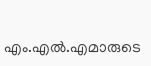എം.എല്‍.എമാരുടെ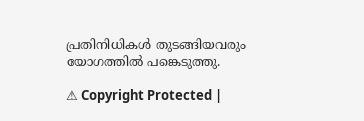പ്രതിനിധികള്‍ തുടങ്ങിയവരും യോഗത്തിൽ പങ്കെടുത്തു.

⚠ Copyright Protected |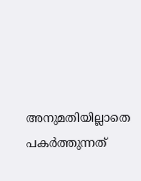അനുമതിയില്ലാതെ പകർത്തുന്നത്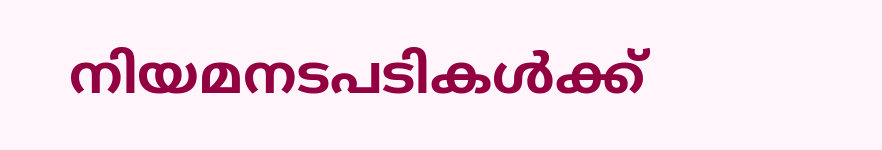നിയമനടപടികൾക്ക്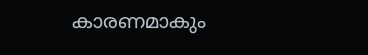കാരണമാകും